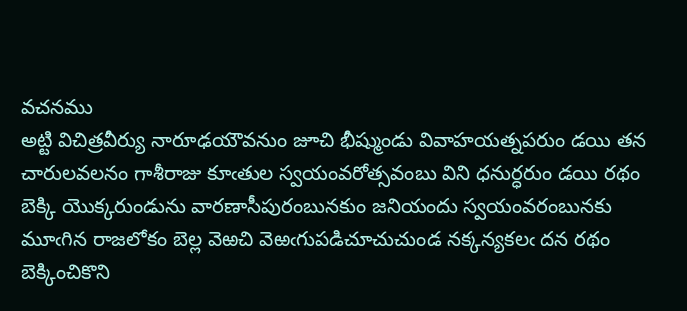వచనము
అట్టి విచిత్రవీర్యు నారూఢయౌవనుం జూచి భీష్ముండు వివాహయత్నపరుం డయి తన చారులవలనం గాశీరాజు కూఁతుల స్వయంవరోత్సవంబు విని ధనుర్ధరుం డయి రథం బెక్కి యొక్కరుండును వారణాసీపురంబునకుం జనియందు స్వయంవరంబునకు మూఁగిన రాజలోకం బెల్ల వెఱచి వెఱఁగుపడిచూచుచుండ నక్కన్యకలఁ దన రథం బెక్కించికొని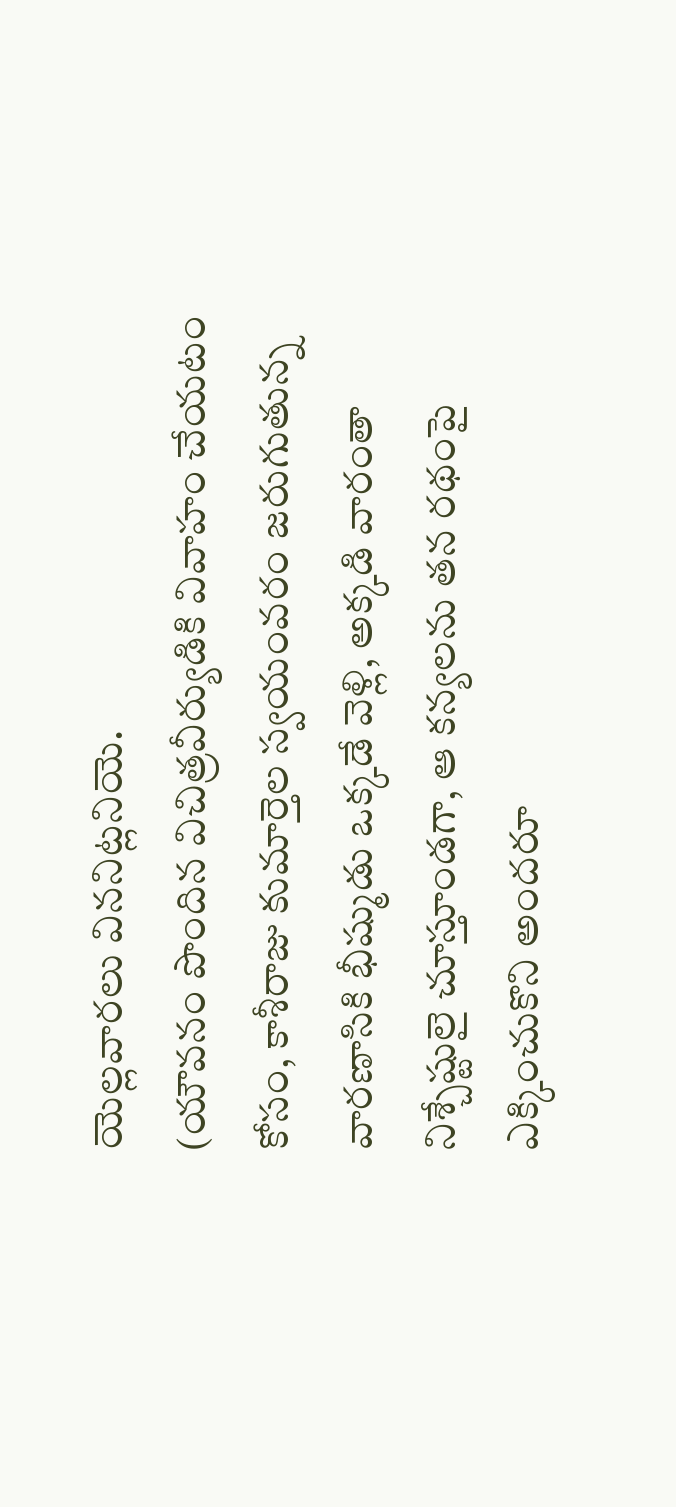యెల్లవారలు విననిట్లనియె.
(యౌవనం పొందిన విచిత్రవీర్యుడికి వివాహం చేయటం కోసం, కాశీరాజు కుమార్తెల స్వయంవరం జరుగుతున్న వారణాసికి భీష్ముడు ఒక్కడే వెళ్లి, అక్కడి వారంతా నిశ్చేష్టులై చూస్తూండగా, ఆ కన్యలను తన రథంపై ఎక్కించుకొని అందరూ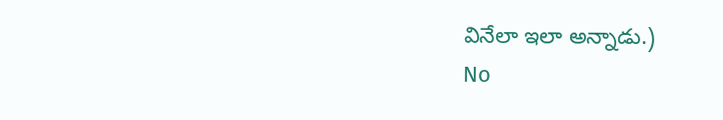వినేలా ఇలా అన్నాడు.)
No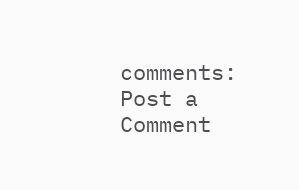comments:
Post a Comment